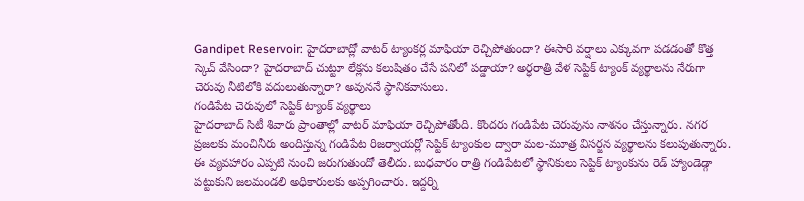Gandipet Reservoir: హైదరాబాద్లో వాటర్ ట్యాంకర్ల మాఫియా రెచ్చిపోతుందా? ఈసారి వర్షాలు ఎక్కువగా పడడంతో కొత్త స్కెచ్ వేసిందా? హైదరాబాద్ చుట్టూ లేక్లను కలుషితం చేసే పనిలో పడ్డాయా? అర్ధరాత్రి వేళ సెప్టిక్ ట్యాంక్ వ్యర్థాలను నేరుగా చెరువు నీటిలోకి వదులుతున్నారా? అవుననే స్థానికవాసులు.
గండిపేట చెరువులో సెప్టిక్ ట్యాంక్ వ్యర్థాలు
హైదరాబాద్ సిటీ శివారు ప్రాంతాల్లో వాటర్ మాఫియా రెచ్చిపోతోంది. కొందరు గండిపేట చెరువును నాశనం చేస్తున్నారు. నగర ప్రజలకు మంచినీరు అందిస్తున్న గండిపేట రిజర్వాయర్లో సెప్టిక్ ట్యాంకుల ద్వారా మల-మూత్ర విసర్జన వ్యర్థాలను కలుపుతున్నారు. ఈ వ్యవహారం ఎప్పటి నుంచి జరుగుతుందో తెలీదు. బుధవారం రాత్రి గండిపేటలో స్థానికులు సెప్టిక్ ట్యాంకును రెడ్ హ్యాండెడ్గా పట్టుకుని జలమండలి అధికారులకు అప్పగించారు. ఇద్దర్ని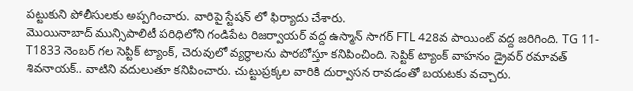పట్టుకుని పోలీసులకు అప్పగించారు. వారిపై స్టేషన్ లో ఫిర్యాదు చేశారు.
మొయినాబాద్ మున్సిపాలిటీ పరిధిలోని గండిపేట రిజర్వాయర్ వద్ద ఉస్మాన్ సాగర్ FTL 428వ పాయింట్ వద్ద జరిగింది. TG 11-T1833 నెంబర్ గల సెప్టిక్ ట్యాంక్, చెరువులో వ్యర్థాలను పారబోస్తూ కనిపించింది. సెప్టిక్ ట్యాంక్ వాహనం డ్రైవర్ రమావత్ శివనాయక్.. వాటిని వదులుతూ కనిపించారు. చుట్టుప్రక్కల వారికి దుర్వాసన రావడంతో బయటకు వచ్చారు.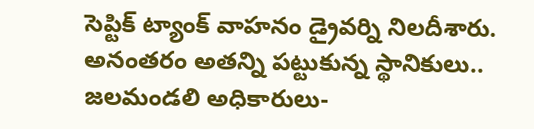సెప్టిక్ ట్యాంక్ వాహనం డ్రైవర్ని నిలదీశారు. అనంతరం అతన్ని పట్టుకున్న స్థానికులు.. జలమండలి అధికారులు-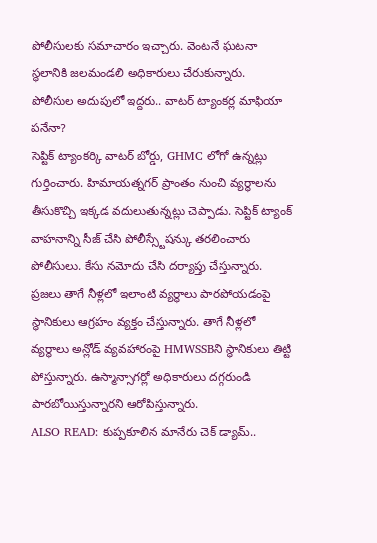పోలీసులకు సమాచారం ఇచ్చారు. వెంటనే ఘటనా స్థలానికి జలమండలి అధికారులు చేరుకున్నారు.
పోలీసుల అదుపులో ఇద్దరు.. వాటర్ ట్యాంకర్ల మాఫియా పనేనా?
సెప్టిక్ ట్యాంకర్కి వాటర్ బోర్డు, GHMC లోగో ఉన్నట్లు గుర్తించారు. హిమాయత్నగర్ ప్రాంతం నుంచి వ్యర్థాలను తీసుకొచ్చి ఇక్కడ వదులుతున్నట్లు చెప్పాడు. సెప్టిక్ ట్యాంక్ వాహనాన్ని సీజ్ చేసి పోలీస్స్టేషన్కు తరలించారు పోలీసులు. కేసు నమోదు చేసి దర్యాప్తు చేస్తున్నారు. ప్రజలు తాగే నీళ్లలో ఇలాంటి వ్యర్థాలు పారపోయడంపై స్థానికులు ఆగ్రహం వ్యక్తం చేస్తున్నారు. తాగే నీళ్లలో వ్యర్థాలు అన్లోడ్ వ్యవహారంపై HMWSSBని స్థానికులు తిట్టి పోస్తున్నారు. ఉస్మాన్సాగర్లో అధికారులు దగ్గరుండి పారబోయిస్తున్నారని ఆరోపిస్తున్నారు.
ALSO READ: కుప్పకూలిన మానేరు చెక్ డ్యామ్..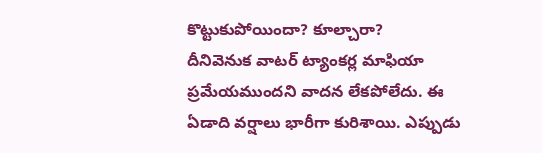కొట్టుకుపోయిందా? కూల్చారా?
దీనివెనుక వాటర్ ట్యాంకర్ల మాఫియా ప్రమేయముందని వాదన లేకపోలేదు. ఈ ఏడాది వర్షాలు భారీగా కురిశాయి. ఎప్పుడు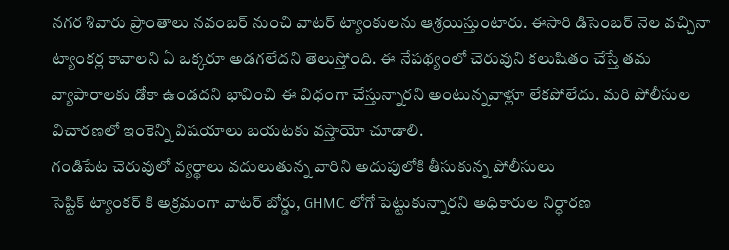నగర శివారు ప్రాంతాలు నవంబర్ నుంచి వాటర్ ట్యాంకులను ఆశ్రయిస్తుంటారు. ఈసారి డిసెంబర్ నెల వచ్చినా ట్యాంకర్ల కావాలని ఏ ఒక్కరూ అడగలేదని తెలుస్తోంది. ఈ నేపథ్యంలో చెరువుని కలుషితం చేస్తే తమ వ్యాపారాలకు డోకా ఉండదని భావించి ఈ విధంగా చేస్తున్నారని అంటున్నవాళ్లూ లేకపోలేదు. మరి పోలీసుల విచారణలో ఇంకెన్ని విషయాలు బయటకు వస్తాయో చూడాలి.
గండిపేట చెరువులో వ్యర్థాలు వదులుతున్న వారిని అదుపులోకి తీసుకున్న పోలీసులు
సెప్టిక్ ట్యాంకర్ కి అక్రమంగా వాటర్ బోర్డు, GHMC లోగో పెట్టుకున్నారని అధికారుల నిర్ధారణ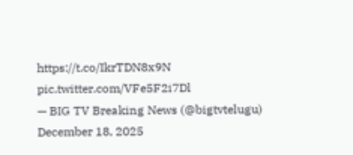https://t.co/IkrTDN8x9N pic.twitter.com/VFe5F2i7Dl
— BIG TV Breaking News (@bigtvtelugu) December 18, 2025